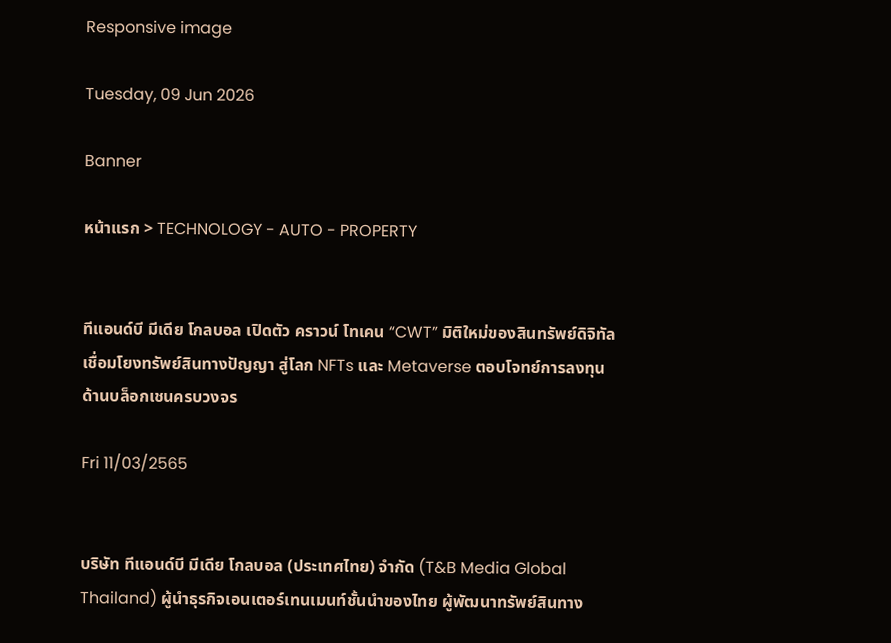Responsive image

Tuesday, 09 Jun 2026

Banner

หน้าแรก > TECHNOLOGY - AUTO - PROPERTY


ทีแอนด์บี มีเดีย โกลบอล เปิดตัว คราวน์ โทเคน “CWT” มิติใหม่ของสินทรัพย์ดิจิทัล เชื่อมโยงทรัพย์สินทางปัญญา สู่โลก NFTs และ Metaverse ตอบโจทย์การลงทุนด้านบล็อกเชนครบวงจร

Fri 11/03/2565


บริษัท ทีแอนด์บี มีเดีย โกลบอล (ประเทศไทย) จำกัด (T&B Media Global Thailand) ผู้นำธุรกิจเอนเตอร์เทนเมนท์ชั้นนำของไทย ผู้พัฒนาทรัพย์สินทาง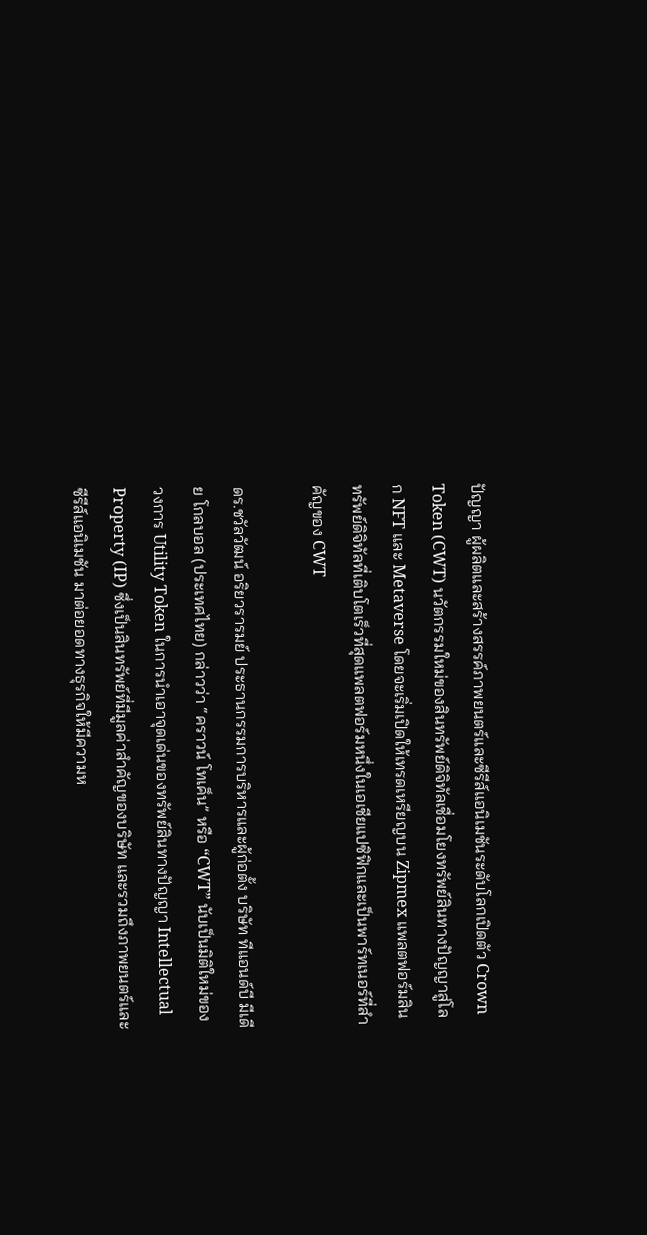ปัญญา ผู้ผลิตและสร้างสรรค์ภาพยนตร์และซีรีส์แอนิเมชันระดับโลกเปิดตัว Crown Token (CWT) นวัตกรรมใหม่ของสินทรัพย์ดิจิทัลเชื่อมโยงทรัพย์สินทางปัญญาสู่โลก NFT และ Metaverse โดยจะเริ่มเปิดให้เทรดเหรียญบน Zipmex แพลตฟอร์มสินทรัพย์ดิจิทัลที่เติบโตเร็วที่สุดแพลตฟอร์มหนึ่งในเอเชียแปซิฟิกและเป็นพาร์ทเนอร์ที่สำคัญของ CWT

ดร.ชวัลวัฒน์ อริยวรารมย์ ประธานกรรมการบริหารและผู้ก่อตั้ง บริษัท ทีแอนด์บี มีเดีย โกลบอล (ประเทศไทย) กล่าวว่า “คราวน์ โทเค็น” หรือ “CWT” นับเป็นมิติใหม่ของวงการ Utility Token ในการนำเอาจุดเด่นของทรัพย์สินทางปัญญา Intellectual Property (IP) ซึ่งเป็นสินทรัพย์ที่มีมูลค่าสำคัญของบริษัท และรวมถึงภาพยนตร์และซีรีส์แอนิเมชัน มาต่อยอดทางธุรกิจให้มีความห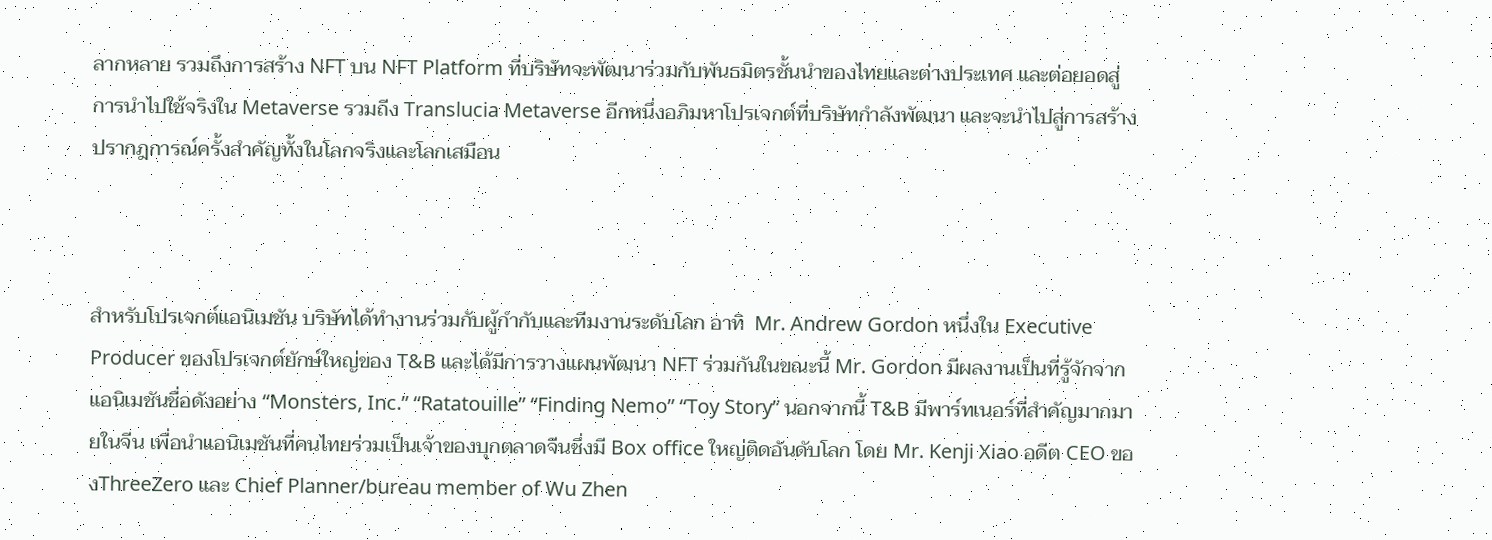ลากหลาย รวมถึงการสร้าง NFT บน NFT Platform ที่บริษัทจะพัฒนาร่วมกับพันธมิตรชั้นนำของไทยและต่างประเทศ และต่อยอดสู่การนำไปใช้จริงใน Metaverse รวมถีง Translucia Metaverse อีกหนึ่งอภิมหาโปรเจกต์ที่บริษัทกำลังพัฒนา และจะนำไปสู่การสร้างปรากฎการณ์ครั้งสำคัญทั้งในโลกจริงและโลกเสมือน



สำหรับโปรเจกต์แอนิเมชัน บริษัทได้ทำงานร่วมกับผู้กำกับและทีมงานระดับโลก อาทิ  Mr. Andrew Gordon หนึ่งใน Executive Producer ของโปรเจกต์ยักษ์ใหญ่ของ T&B และได้มีการวางแผนพัฒนา NFT ร่วมกันในขณะนี้ Mr. Gordon มีผลงานเป็นที่รู้จักจากแอนิเมชันชื่อดังอย่าง “Monsters, Inc.” “Ratatouille” “Finding Nemo” “Toy Story” นอกจากนี้ T&B มีพาร์ทเนอร์ที่สำคัญมากมายในจีน เพื่อนำแอนิเมชันที่คนไทยร่วมเป็นเจ้าของบุกตลาดจีนซึ่งมี Box office ใหญ่ติดอันดับโลก โดย Mr. Kenji Xiao อดีต CEO ของThreeZero และ Chief Planner/bureau member of Wu Zhen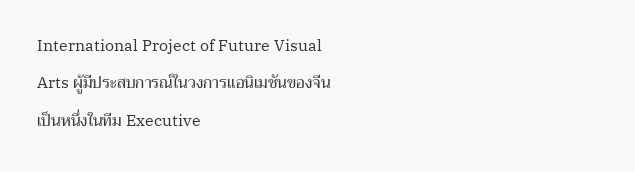International Project of Future Visual Arts ผู้มีประสบการณ์ในวงการแอนิเมชันของจีน เป็นหนึ่งในทีม Executive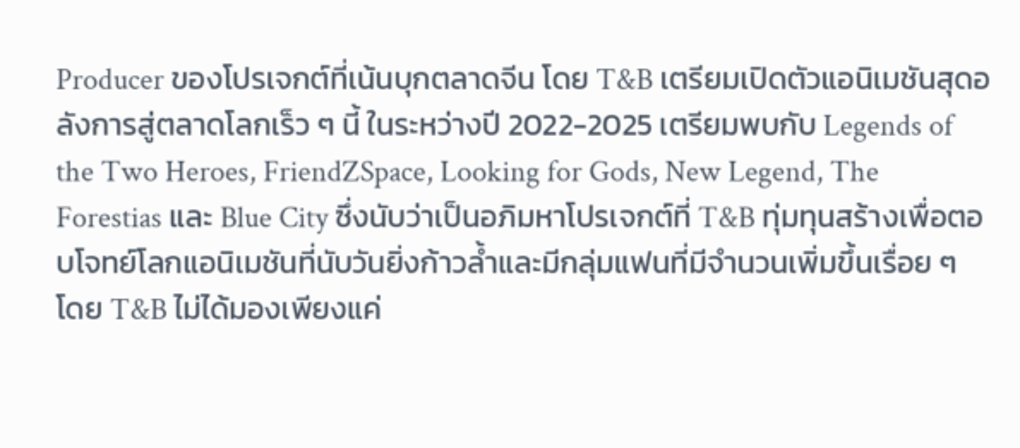Producer ของโปรเจกต์ที่เน้นบุกตลาดจีน โดย T&B เตรียมเปิดตัวแอนิเมชันสุดอลังการสู่ตลาดโลกเร็ว ๆ นี้ ในระหว่างปี 2022-2025 เตรียมพบกับ Legends of the Two Heroes, FriendZSpace, Looking for Gods, New Legend, The Forestias และ Blue City ซึ่งนับว่าเป็นอภิมหาโปรเจกต์ที่ T&B ทุ่มทุนสร้างเพื่อตอบโจทย์โลกแอนิเมชันที่นับวันยิ่งก้าวล้ำและมีกลุ่มแฟนที่มีจำนวนเพิ่มขึ้นเรื่อย ๆ โดย T&B ไม่ได้มองเพียงแค่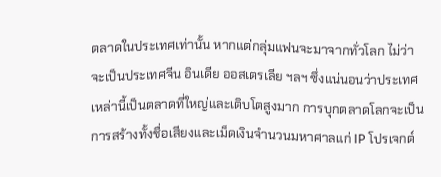ตลาดในประเทศเท่านั้น หากแต่กลุ่มแฟนจะมาจากทั่วโลก ไม่ว่าจะเป็นประเทศจีน อินเดีย ออสเตรเลีย ฯลฯ ซึ่งแน่นอนว่าประเทศเหล่านี้เป็นตลาดที่ใหญ่และเติบโตสูงมาก การบุกตลาดโลกจะเป็นการสร้างทั้งชื่อเสียงและเม็ดเงินจำนวนมหาศาลแก่ IP โปรเจกต์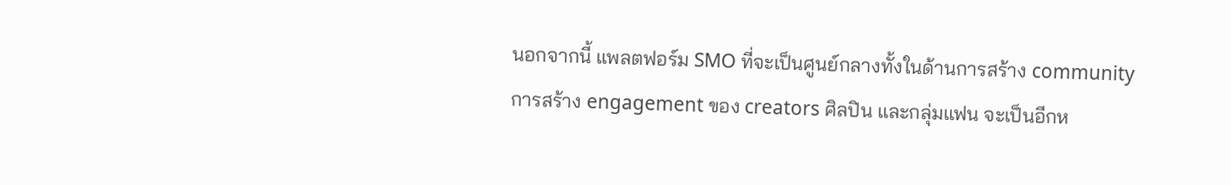นอกจากนี้ แพลตฟอร์ม SMO ที่จะเป็นศูนย์กลางทั้งในด้านการสร้าง community การสร้าง engagement ของ creators ศิลปิน และกลุ่มแฟน จะเป็นอีกห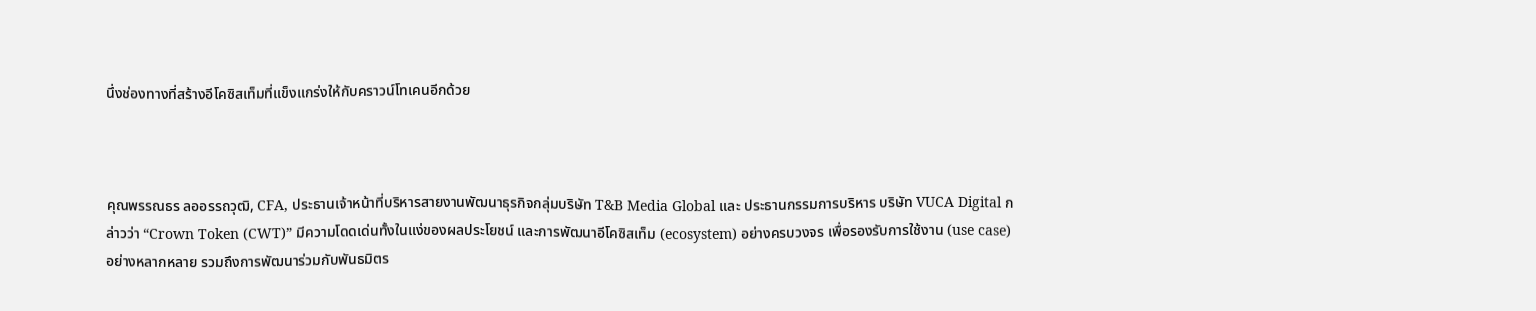นึ่งช่องทางที่สร้างอีโคซิสเท็มที่แข็งแกร่งให้กับคราวน์โทเคนอีกด้วย



คุณพรรณธร ลออรรถวุฒิ, CFA, ประธานเจ้าหน้าที่บริหารสายงานพัฒนาธุรกิจกลุ่มบริษัท T&B Media Global และ ประธานกรรมการบริหาร บริษัท VUCA Digital กล่าวว่า “Crown Token (CWT)” มีความโดดเด่นทั้งในแง่ของผลประโยชน์ และการพัฒนาอีโคซิสเท็ม (ecosystem) อย่างครบวงจร เพื่อรองรับการใช้งาน (use case) อย่างหลากหลาย รวมถึงการพัฒนาร่วมกับพันธมิตร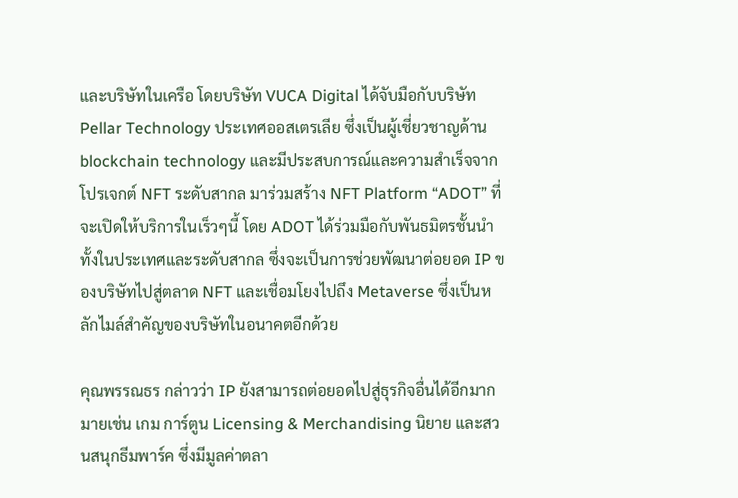และบริษัทในเครือ โดยบริษัท VUCA Digital ได้จับมือกับบริษัท Pellar Technology ประเทศออสเตรเลีย ซึ่งเป็นผู้เชี่ยวชาญด้าน blockchain technology และมีประสบการณ์และความสำเร็จจากโปรเจกต์ NFT ระดับสากล มาร่วมสร้าง NFT Platform “ADOT” ที่จะเปิดให้บริการในเร็วๆนี้ โดย ADOT ได้ร่วมมือกับพันธมิตรชั้นนำทั้งในประเทศและระดับสากล ซึ่งจะเป็นการช่วยพัฒนาต่อยอด IP ของบริษัทไปสู่ตลาด NFT และเชื่อมโยงไปถึง Metaverse ซึ่งเป็นหลักไมล์สำคัญของบริษัทในอนาคตอีกด้วย

คุณพรรณธร กล่าวว่า IP ยังสามารถต่อยอดไปสู่ธุรกิจอื่นได้อีกมากมายเช่น เกม การ์ตูน Licensing & Merchandising นิยาย และสวนสนุกธีมพาร์ค ซึ่งมีมูลค่าตลา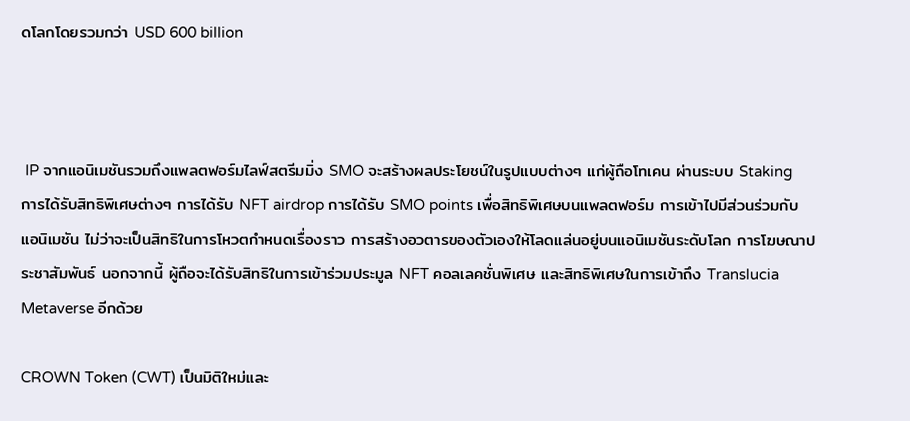ดโลกโดยรวมกว่า USD 600 billion



 IP จากแอนิเมชันรวมถึงแพลตฟอร์มไลฟ์สตรีมมิ่ง SMO จะสร้างผลประโยชน์ในรูปแบบต่างๆ แก่ผู้ถือโทเคน ผ่านระบบ Staking การได้รับสิทธิพิเศษต่างๆ การได้รับ NFT airdrop การได้รับ SMO points เพื่อสิทธิพิเศษบนแพลตฟอร์ม การเข้าไปมีส่วนร่วมกับแอนิเมชัน ไม่ว่าจะเป็นสิทธิในการโหวตกำหนดเรื่องราว การสร้างอวตารของตัวเองให้โลดแล่นอยู่บนแอนิเมชันระดับโลก การโฆษณาประชาสัมพันธ์ นอกจากนี้ ผู้ถือจะได้รับสิทธิในการเข้าร่วมประมูล NFT คอลเลคชั่นพิเศษ และสิทธิพิเศษในการเข้าถึง Translucia Metaverse อีกด้วย

CROWN Token (CWT) เป็นมิติใหม่และ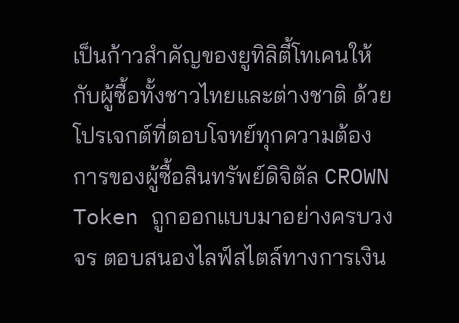เป็นก้าวสำคัญของยูทิลิตี้โทเคนให้กับผู้ซื้อทั้งชาวไทยและต่างชาติ ด้วยโปรเจกต์ที่ตอบโจทย์ทุกความต้องการของผู้ซื้อสินทรัพย์ดิจิตัล CROWN Token ถูกออกแบบมาอย่างครบวงจร ตอบสนองไลฟ์สไตล์ทางการเงิน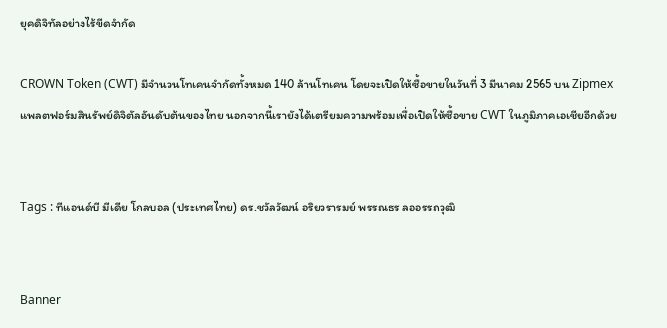ยุคดิจิทัลอย่างไร้ขีดจำกัด

CROWN Token (CWT) มีจำนวนโทเคนจำกัดทั้งหมด 140 ล้านโทเคน โดยจะเปิดให้ซื้อขายในวันที่ 3 มีนาคม 2565 บน Zipmex แพลตฟอร์มสินรัพย์ดิจิตัลอันดับต้นของไทย นอกจากนี้เรายังได้เตรียมความพร้อมเพื่อเปิดให้ซื้อขาย CWT ในภูมิภาคเอเชียอีกด้วย


Tags : ทีแอนด์บี มีเดีย โกลบอล (ประเทศไทย) ดร.ชวัลวัฒน์ อริยวรารมย์ พรรณธร ลออรรถวุฒิ


Banner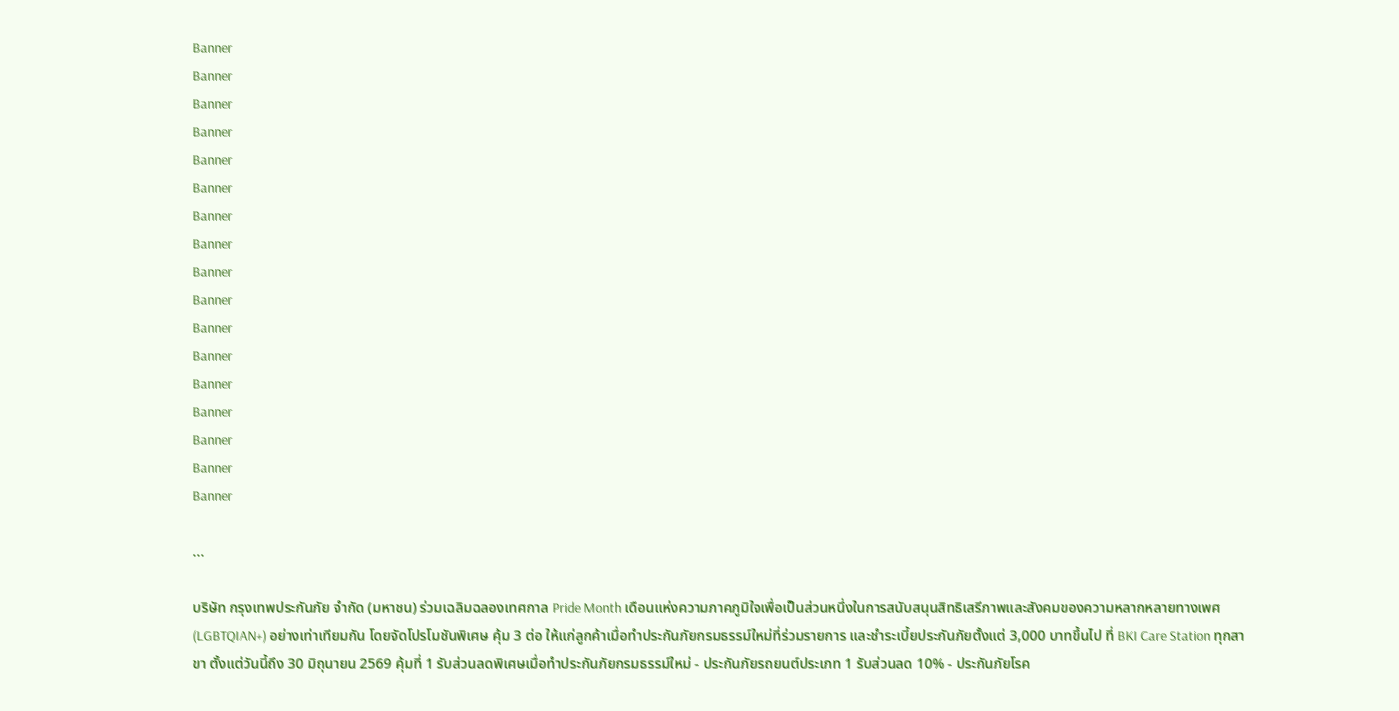Banner
Banner
Banner
Banner
Banner
Banner
Banner
Banner
Banner
Banner
Banner
Banner
Banner
Banner
Banner
Banner
Banner

...

บริษัท กรุงเทพประกันภัย จำกัด (มหาชน) ร่วมเฉลิมฉลองเทศกาล Pride Month เดือนแห่งความภาคภูมิใจเพื่อเป็นส่วนหนึ่งในการสนับสนุนสิทธิเสรีภาพและสังคมของความหลากหลายทางเพศ (LGBTQIAN+) อย่างเท่าเทียมกัน โดยจัดโปรโมชันพิเศษ คุ้ม 3 ต่อ ให้แก่ลูกค้าเมื่อทำประกันภัยกรมธรรม์ใหม่ที่ร่วมรายการ และชำระเบี้ยประกันภัยตั้งแต่ 3,000 บาทขึ้นไป ที่ BKI Care Station ทุกสาขา ตั้งแต่วันนี้ถึง 30 มิถุนายน 2569 คุ้มที่ 1 รับส่วนลดพิเศษเมื่อทำประกันภัยกรมธรรม์ใหม่ - ประกันภัยรถยนต์ประเภท 1 รับส่วนลด 10% - ประกันภัยโรค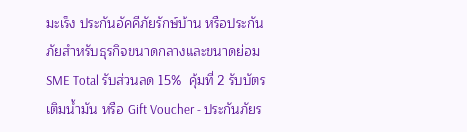มะเร็ง ประกันอัคคีภัยรักษ์บ้าน หรือประกันภัยสำหรับธุรกิจขนาดกลางและขนาดย่อม SME Total รับส่วนลด 15%  คุ้มที่ 2 รับบัตรเติมน้ำมัน หรือ Gift Voucher - ประกันภัยร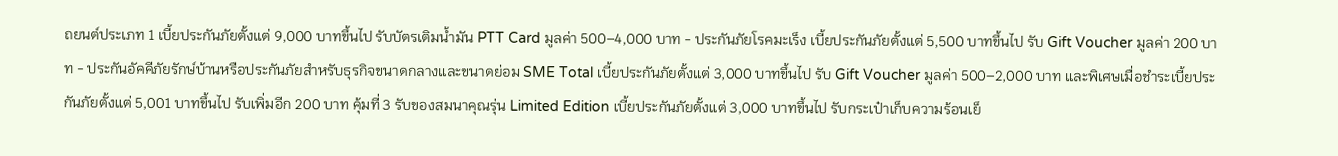ถยนต์ประเภท 1 เบี้ยประกันภัยตั้งแต่ 9,000 บาทขึ้นไป รับบัตรเติมน้ำมัน PTT Card มูลค่า 500–4,000 บาท - ประกันภัยโรคมะเร็ง เบี้ยประกันภัยตั้งแต่ 5,500 บาทขึ้นไป รับ Gift Voucher มูลค่า 200 บาท - ประกันอัคคีภัยรักษ์บ้านหรือประกันภัยสำหรับธุรกิจขนาดกลางและขนาดย่อม SME Total เบี้ยประกันภัยตั้งแต่ 3,000 บาทขึ้นไป รับ Gift Voucher มูลค่า 500–2,000 บาท และพิเศษเมื่อชำระเบี้ยประกันภัยตั้งแต่ 5,001 บาทขึ้นไป รับเพิ่มอีก 200 บาท คุ้มที่ 3 รับของสมนาคุณรุ่น Limited Edition เบี้ยประกันภัยตั้งแต่ 3,000 บาทขึ้นไป รับกระเป๋าเก็บความร้อนเย็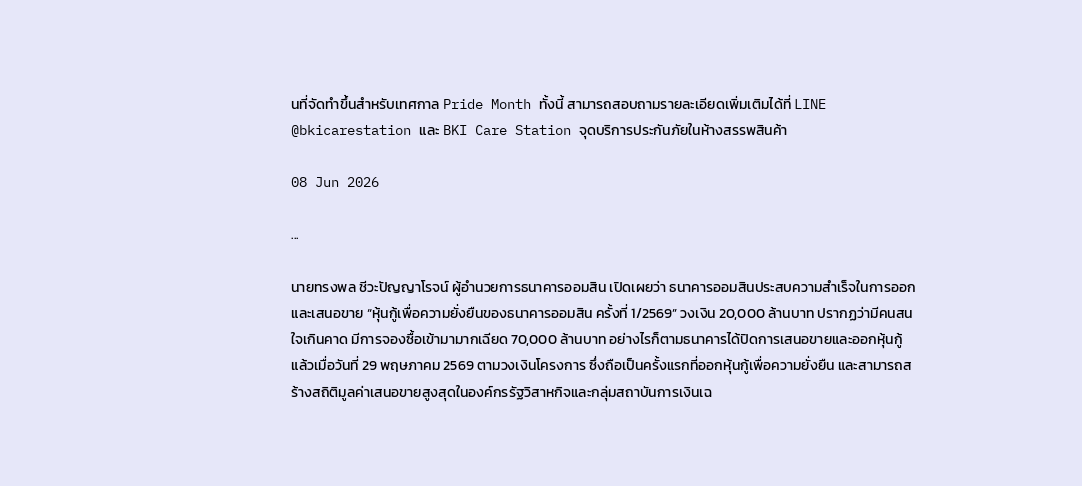นที่จัดทำขึ้นสำหรับเทศกาล Pride Month ทั้งนี้ สามารถสอบถามรายละเอียดเพิ่มเติมได้ที่ LINE @bkicarestation และ BKI Care Station จุดบริการประกันภัยในห้างสรรพสินค้า

08 Jun 2026

...

นายทรงพล ชีวะปัญญาโรจน์ ผู้อำนวยการธนาคารออมสิน เปิดเผยว่า ธนาคารออมสินประสบความสำเร็จในการออกและเสนอขาย “หุ้นกู้เพื่อความยั่งยืนของธนาคารออมสิน ครั้งที่ 1/2569” วงเงิน 20,000 ล้านบาท ปรากฏว่ามีคนสนใจเกินคาด มีการจองซื้อเข้ามามากเฉียด 70,000 ล้านบาท อย่างไรก็ตามธนาคารได้ปิดการเสนอขายและออกหุ้นกู้แล้วเมื่อวันที่ 29 พฤษภาคม 2569 ตามวงเงินโครงการ ซึ่งถือเป็นครั้งแรกที่ออกหุ้นกู้เพื่อความยั่งยืน และสามารถสร้างสถิติมูลค่าเสนอขายสูงสุดในองค์กรรัฐวิสาหกิจและกลุ่มสถาบันการเงินเฉ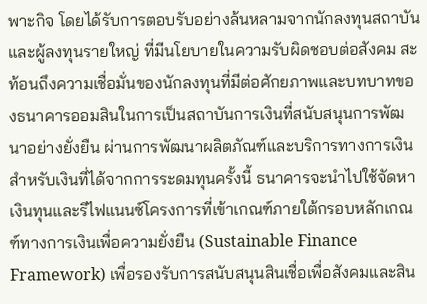พาะกิจ โดยได้รับการตอบรับอย่างล้นหลามจากนักลงทุนสถาบัน และผู้ลงทุนรายใหญ่ ที่มีนโยบายในความรับผิดชอบต่อสังคม สะท้อนถึงความเชื่อมั่นของนักลงทุนที่มีต่อศักยภาพและบทบาทของธนาคารออมสินในการเป็นสถาบันการเงินที่สนับสนุนการพัฒนาอย่างยั่งยืน ผ่านการพัฒนาผลิตภัณฑ์และบริการทางการเงิน สำหรับเงินที่ได้จากการระดมทุนครั้งนี้ ธนาคารจะนำไปใช้จัดหาเงินทุนและรีไฟแนนซ์โครงการที่เข้าเกณฑ์ภายใต้กรอบหลักเกณฑ์ทางการเงินเพื่อความยั่งยืน (Sustainable Finance Framework) เพื่อรองรับการสนับสนุนสินเชื่อเพื่อสังคมและสิน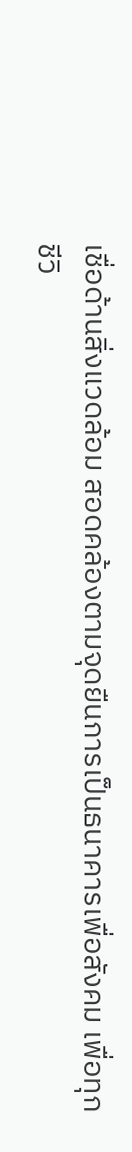เชื่อด้านสิ่งแวดล้อม สอดคล้องตามจุดยืนการเป็นธนาคารเพื่อสังคม เพื่อทุกชีวิ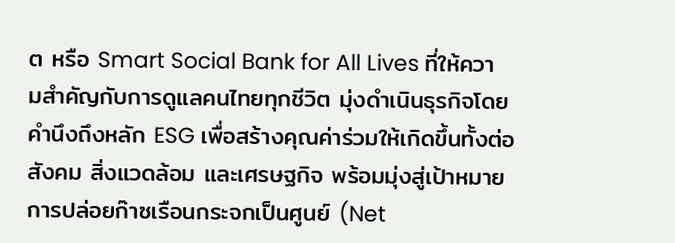ต หรือ Smart Social Bank for All Lives ที่ให้ความสำคัญกับการดูแลคนไทยทุกชีวิต มุ่งดำเนินธุรกิจโดยคำนึงถึงหลัก ESG เพื่อสร้างคุณค่าร่วมให้เกิดขึ้นทั้งต่อสังคม สิ่งแวดล้อม และเศรษฐกิจ พร้อมมุ่งสู่เป้าหมายการปล่อยก๊าซเรือนกระจกเป็นศูนย์ (Net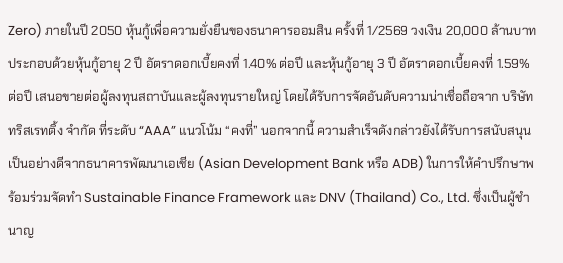Zero) ภายในปี 2050 หุ้นกู้เพื่อความยั่งยืนของธนาคารออมสิน ครั้งที่ 1/2569 วงเงิน 20,000 ล้านบาท ประกอบด้วยหุ้นกู้อายุ 2 ปี อัตราดอกเบี้ยคงที่ 1.40% ต่อปี และหุ้นกู้อายุ 3 ปี อัตราดอกเบี้ยคงที่ 1.59% ต่อปี เสนอขายต่อผู้ลงทุนสถาบันและผู้ลงทุนรายใหญ่ โดยได้รับการจัดอันดับความน่าเชื่อถือจาก บริษัท ทริสเรทติ้ง จำกัด ที่ระดับ “AAA” แนวโน้ม “คงที่” นอกจากนี้ ความสำเร็จดังกล่าวยังได้รับการสนับสนุนเป็นอย่างดีจากธนาคารพัฒนาเอเชีย (Asian Development Bank หรือ ADB) ในการให้คำปรึกษาพร้อมร่วมจัดทำ Sustainable Finance Framework และ DNV (Thailand) Co., Ltd. ซึ่งเป็นผู้ชำนาญ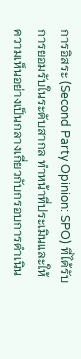การอิสระ (Second Party Opinion: SPO) ที่ได้รับการยอมรับในระดับสากล ทำหน้าที่ประเมินและให้ความเห็นอย่างเป็นกลางเกี่ยวกับกรอบการดำเนิน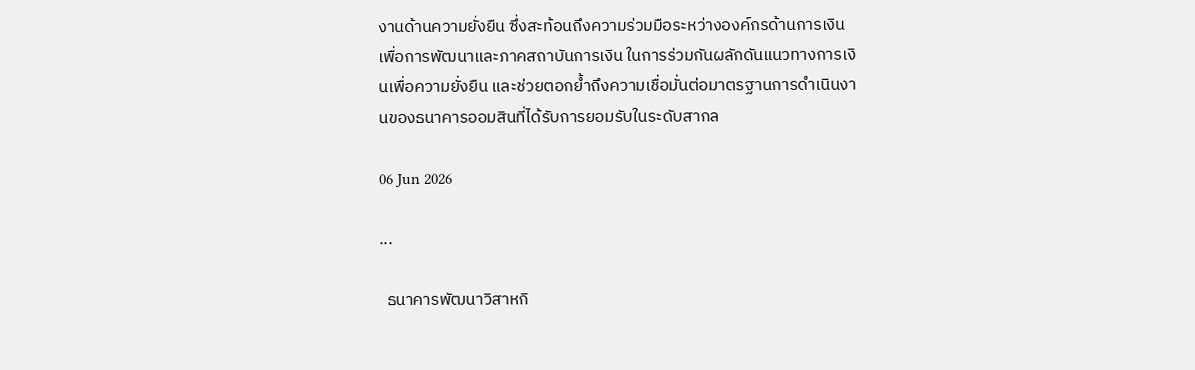งานด้านความยั่งยืน ซึ่งสะท้อนถึงความร่วมมือระหว่างองค์กรด้านการเงินเพื่อการพัฒนาและภาคสถาบันการเงิน ในการร่วมกันผลักดันแนวทางการเงินเพื่อความยั่งยืน และช่วยตอกย้ำถึงความเชื่อมั่นต่อมาตรฐานการดำเนินงานของธนาคารออมสินที่ได้รับการยอมรับในระดับสากล

06 Jun 2026

...

  ธนาคารพัฒนาวิสาหกิ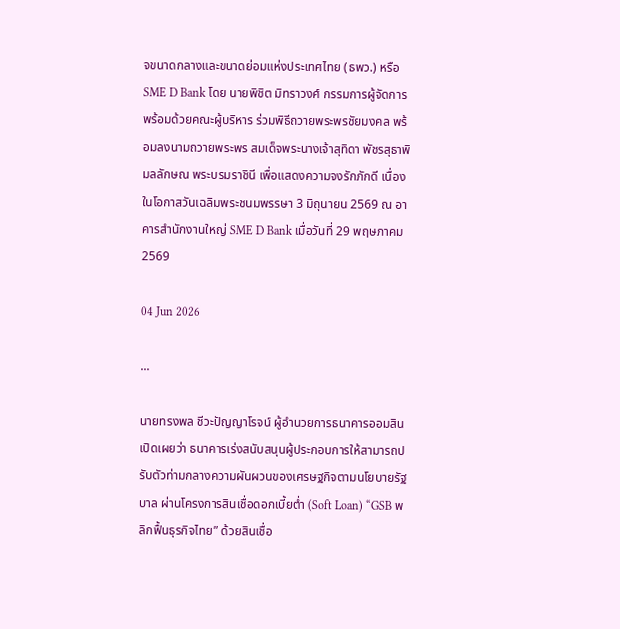จขนาดกลางและขนาดย่อมแห่งประเทศไทย (ธพว.) หรือ SME D Bank โดย นายพิชิต มิทราวงศ์ กรรมการผู้จัดการ พร้อมด้วยคณะผู้บริหาร ร่วมพิธีถวายพระพรชัยมงคล พร้อมลงนามถวายพระพร สมเด็จพระนางเจ้าสุทิดา พัชรสุธาพิมลลักษณ พระบรมราชินี เพื่อแสดงความจงรักภักดี เนื่องในโอกาสวันเฉลิมพระชนมพรรษา 3 มิถุนายน 2569 ณ อาคารสำนักงานใหญ่ SME D Bank เมื่อวันที่ 29 พฤษภาคม 2569

04 Jun 2026

...

นายทรงพล ชีวะปัญญาโรจน์ ผู้อำนวยการธนาคารออมสิน เปิดเผยว่า ธนาคารเร่งสนับสนุนผู้ประกอบการให้สามารถปรับตัวท่ามกลางความผันผวนของเศรษฐกิจตามนโยบายรัฐบาล ผ่านโครงการสินเชื่อดอกเบี้ยต่ำ (Soft Loan) “GSB พลิกฟื้นธุรกิจไทย” ด้วยสินเชื่อ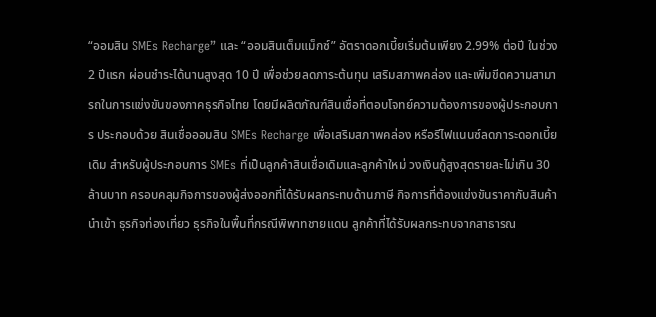“ออมสิน SMEs Recharge” และ “ออมสินเต็มแม็กซ์” อัตราดอกเบี้ยเริ่มต้นเพียง 2.99% ต่อปี ในช่วง 2 ปีแรก ผ่อนชำระได้นานสูงสุด 10 ปี เพื่อช่วยลดภาระต้นทุน เสริมสภาพคล่อง และเพิ่มขีดความสามารถในการแข่งขันของภาคธุรกิจไทย โดยมีผลิตภัณฑ์สินเชื่อที่ตอบโจทย์ความต้องการของผู้ประกอบการ ประกอบด้วย สินเชื่อออมสิน SMEs Recharge เพื่อเสริมสภาพคล่อง หรือรีไฟแนนซ์ลดภาระดอกเบี้ยเดิม สำหรับผู้ประกอบการ SMEs ที่เป็นลูกค้าสินเชื่อเดิมและลูกค้าใหม่ วงเงินกู้สูงสุดรายละไม่เกิน 30 ล้านบาท ครอบคลุมกิจการของผู้ส่งออกที่ได้รับผลกระทบด้านภาษี กิจการที่ต้องแข่งขันราคากับสินค้านำเข้า ธุรกิจท่องเที่ยว ธุรกิจในพื้นที่กรณีพิพาทชายแดน ลูกค้าที่ได้รับผลกระทบจากสาธารณ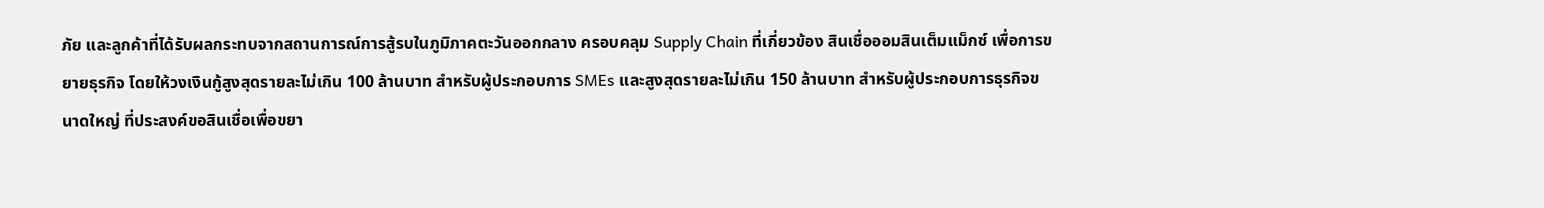ภัย และลูกค้าที่ได้รับผลกระทบจากสถานการณ์การสู้รบในภูมิภาคตะวันออกกลาง ครอบคลุม Supply Chain ที่เกี่ยวข้อง สินเชื่อออมสินเต็มแม็กซ์ เพื่อการขยายธุรกิจ โดยให้วงเงินกู้สูงสุดรายละไม่เกิน 100 ล้านบาท สำหรับผู้ประกอบการ SMEs และสูงสุดรายละไม่เกิน 150 ล้านบาท สำหรับผู้ประกอบการธุรกิจขนาดใหญ่ ที่ประสงค์ขอสินเชื่อเพื่อขยา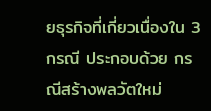ยธุรกิจที่เกี่ยวเนื่องใน 3 กรณี ประกอบด้วย กรณีสร้างพลวัตใหม่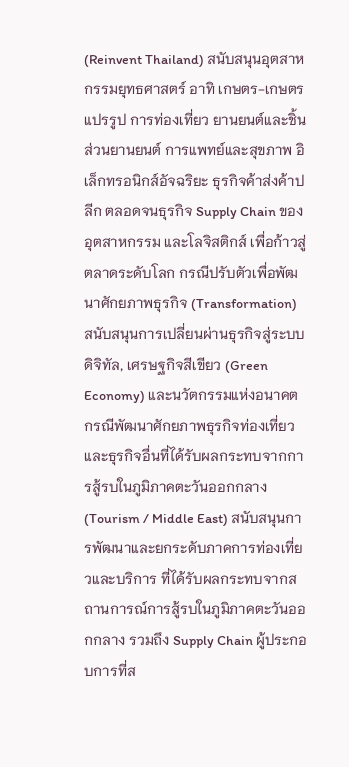(Reinvent Thailand) สนับสนุนอุตสาหกรรมยุทธศาสตร์ อาทิ เกษตร-เกษตรแปรรูป การท่องเที่ยว ยานยนต์และชิ้นส่วนยานยนต์ การแพทย์และสุขภาพ อิเล็กทรอนิกส์อัจฉริยะ ธุรกิจค้าส่งค้าปลีก ตลอดจนธุรกิจ Supply Chain ของอุตสาหกรรม และโลจิสติกส์ เพื่อก้าวสู่ตลาดระดับโลก กรณีปรับตัวเพื่อพัฒนาศักยภาพธุรกิจ (Transformation) สนับสนุนการเปลี่ยนผ่านธุรกิจสู่ระบบดิจิทัล, เศรษฐกิจสีเขียว (Green Economy) และนวัตกรรมแห่งอนาคต กรณีพัฒนาศักยภาพธุรกิจท่องเที่ยว และธุรกิจอื่นที่ได้รับผลกระทบจากการสู้รบในภูมิภาคตะวันออกกลาง (Tourism / Middle East) สนับสนุนการพัฒนาและยกระดับภาคการท่องเที่ยวและบริการ ที่ได้รับผลกระทบจากสถานการณ์การสู้รบในภูมิภาคตะวันออกกลาง รวมถึง Supply Chain ผู้ประกอบการที่ส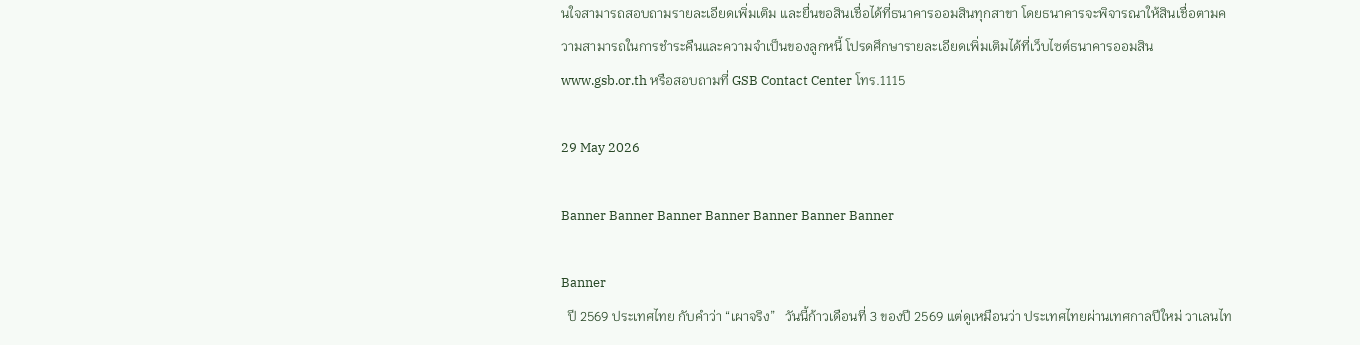นใจสามารถสอบถามรายละเอียดเพิ่มเติม และยื่นขอสินเชื่อได้ที่ธนาคารออมสินทุกสาขา โดยธนาคารจะพิจารณาให้สินเชื่อตามความสามารถในการชำระคืนและความจำเป็นของลูกหนี้ โปรดศึกษารายละเอียดเพิ่มเติมได้ที่เว็บไซต์ธนาคารออมสิน www.gsb.or.th หรือสอบถามที่ GSB Contact Center โทร.1115

29 May 2026

Banner Banner Banner Banner Banner Banner Banner

Banner
  ปี 2569 ประเทศไทย กับคำว่า “เผาจริง”   วันนี้ก้าวเดือนที่ 3 ของปี 2569 แต่ดูเหมือนว่า ประเทศไทยผ่านเทศกาลปีใหม่ วาเลนไท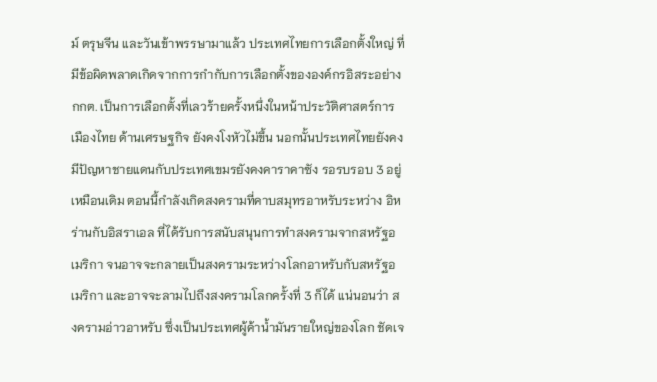ม์ ตรุษจีน และวันเข้าพรรษามาแล้ว ประเทศไทยการเลือกตั้งใหญ่ ที่มีข้อผิดพลาดเกิดจากการกำกับการเลือกตั้งขององค์กรอิสระอย่าง กกต. เป็นการเลือกตั้งที่เลวร้ายครั้งหนึ่งในหน้าประวัติศาสตร์การเมืองไทย ด้านเศรษฐกิจ ยังคงโงหัวไม่ขึ้น นอกนั้นประเทศไทยยังคงมีปัญหาชายแดนกับประเทศเขมรยังคงคาราคาซัง รอรบรอบ 3 อยู่เหมือนเดิม ตอนนี้กำลังเกิดสงครามที่คาบสมุทรอาหรับระหว่าง อิหร่านกับอิสราเอล ที่ได้รับการสนับสนุนการทำสงครามจากสหรัฐอเมริกา จนอาจจะกลายเป็นสงครามระหว่างโลกอาหรับกับสหรัฐอเมริกา และอาจจะลามไปถึงสงครามโลกครั้งที่ 3 ก็ได้ แน่นอนว่า สงครามอ่าวอาหรับ ซึ่งเป็นประเทศผู้ค้าน้ำมันรายใหญ่ของโลก ชัดเจ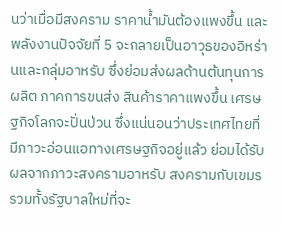นว่าเมื่อมีสงคราม ราคาน้ำมันต้องแพงขึ้น และพลังงานปัจจัยที่ 5 จะกลายเป็นอาวุธของอิหร่านและกลุ่มอาหรับ ซึ่งย่อมส่งผลด้านต้นทุนการผลิต ภาคการขนส่ง สินค้าราคาแพงขึ้น เศรษฐกิจโลกจะปั่นป่วน ซึ่งแน่นอนว่าประเทศไทยที่มีภาวะอ่อนแอทางเศรษฐกิจอยู่แล้ว ย่อมได้รับผลจากภาวะสงครามอาหรับ สงครามกับเขมร รวมทั้งรัฐบาลใหม่ที่จะ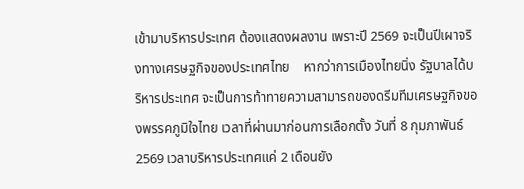เข้ามาบริหารประเทศ ต้องแสดงผลงาน เพราะปี 2569 จะเป็นปีเผาจริงทางเศรษฐกิจของประเทศไทย    หากว่าการเมืองไทยนิ่ง รัฐบาลได้บริหารประเทศ จะเป็นการท้าทายความสามารถของดรีมทีมเศรษฐกิจของพรรคภูมิใจไทย เวลาที่ผ่านมาก่อนการเลือกตั้ง วันที่ 8 กุมภาพันธ์ 2569 เวลาบริหารประเทศแค่ 2 เดือนยัง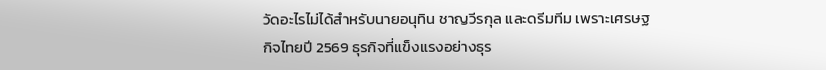วัดอะไรไม่ได้สำหรับนายอนุทิน ชาญวีรกุล และดรีมทีม เพราะเศรษฐกิจไทยปี 2569 ธุรกิจที่แข็งแรงอย่างธุร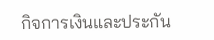กิจการเงินและประกัน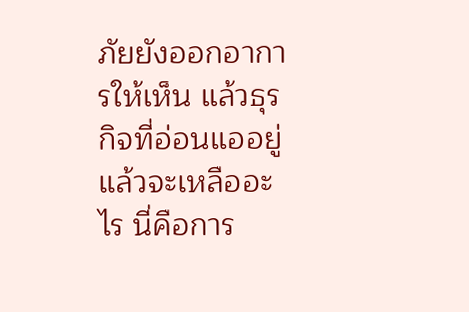ภัยยังออกอาการให้เห็น แล้วธุรกิจที่อ่อนแออยู่แล้วจะเหลืออะไร นี่คือการ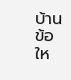บ้านข้อให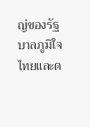ญ่ของรัฐบาลภูมิใจไทยและด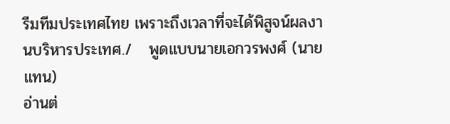รีมทีมประเทศไทย เพราะถึงเวลาที่จะได้พิสูจน์ผลงานบริหารประเทศ./   พูดแบบนายเอกวรพงศ์ (นายแทน)
อ่านต่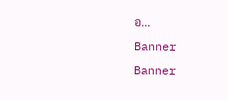อ...
Banner
Banner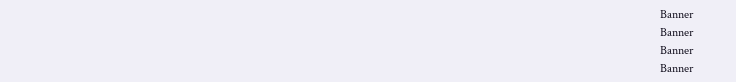Banner
Banner
Banner
Banner